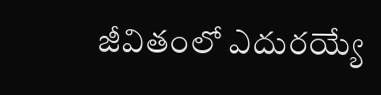జీవితంలో ఎదురయ్యే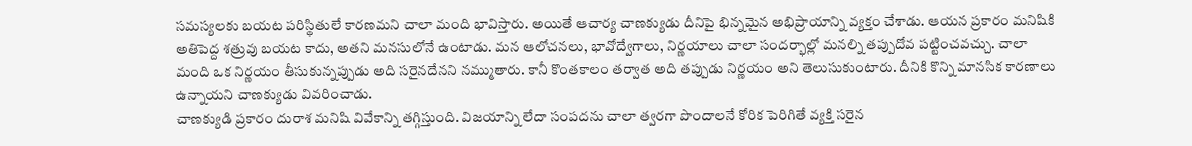సమస్యలకు బయట పరిస్థితులే కారణమని చాలా మంది భావిస్తారు. అయితే ఆచార్య చాణక్యుడు దీనిపై భిన్నమైన అభిప్రాయాన్ని వ్యక్తం చేశాడు. ఆయన ప్రకారం మనిషికి అతిపెద్ద శత్రువు బయట కాదు, అతని మనసులోనే ఉంటాడు. మన ఆలోచనలు, భావోద్వేగాలు, నిర్ణయాలు చాలా సందర్భాల్లో మనల్ని తప్పుదోవ పట్టించవచ్చు. చాలా మంది ఒక నిర్ణయం తీసుకున్నప్పుడు అది సరైనదేనని నమ్ముతారు. కానీ కొంతకాలం తర్వాత అది తప్పుడు నిర్ణయం అని తెలుసుకుంటారు. దీనికి కొన్ని మానసిక కారణాలు ఉన్నాయని చాణక్యుడు వివరించాడు.
చాణక్యుడి ప్రకారం దురాశ మనిషి వివేకాన్ని తగ్గిస్తుంది. విజయాన్ని లేదా సంపదను చాలా త్వరగా పొందాలనే కోరిక పెరిగితే వ్యక్తి సరైన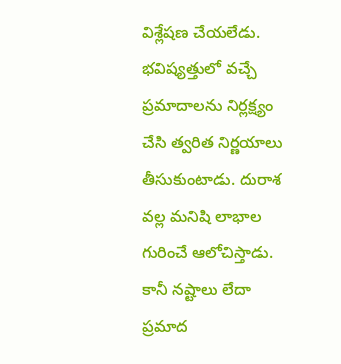విశ్లేషణ చేయలేడు. భవిష్యత్తులో వచ్చే ప్రమాదాలను నిర్లక్ష్యం చేసి త్వరిత నిర్ణయాలు తీసుకుంటాడు. దురాశ వల్ల మనిషి లాభాల గురించే ఆలోచిస్తాడు. కానీ నష్టాలు లేదా ప్రమాద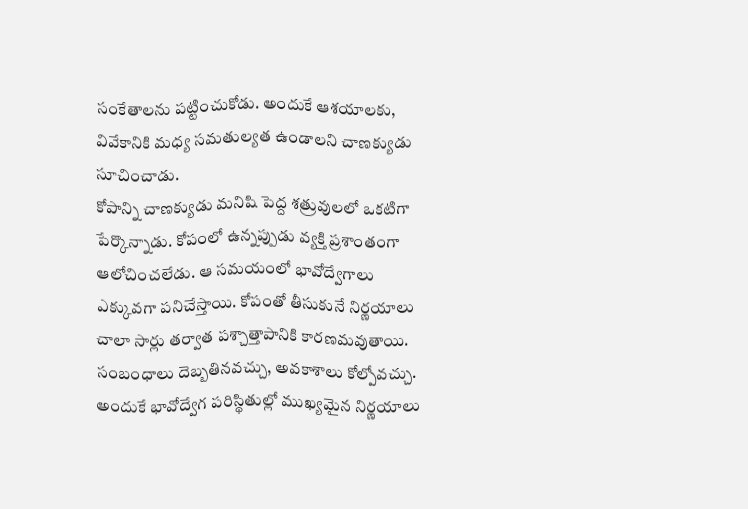సంకేతాలను పట్టించుకోడు. అందుకే ఆశయాలకు, వివేకానికి మధ్య సమతుల్యత ఉండాలని చాణక్యుడు సూచించాడు.
కోపాన్ని చాణక్యుడు మనిషి పెద్ద శత్రువులలో ఒకటిగా పేర్కొన్నాడు. కోపంలో ఉన్నప్పుడు వ్యక్తి ప్రశాంతంగా ఆలోచించలేడు. ఆ సమయంలో భావోద్వేగాలు ఎక్కువగా పనిచేస్తాయి. కోపంతో తీసుకునే నిర్ణయాలు చాలా సార్లు తర్వాత పశ్చాత్తాపానికి కారణమవుతాయి. సంబంధాలు దెబ్బతినవచ్చు, అవకాశాలు కోల్పోవచ్చు. అందుకే భావోద్వేగ పరిస్థితుల్లో ముఖ్యమైన నిర్ణయాలు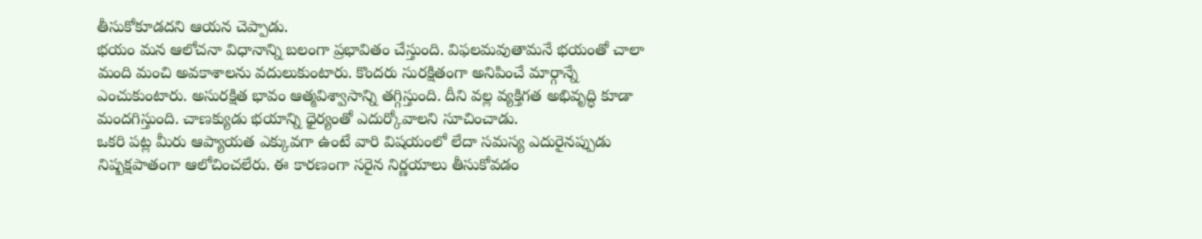తీసుకోకూడదని ఆయన చెప్పాడు.
భయం మన ఆలోచనా విధానాన్ని బలంగా ప్రభావితం చేస్తుంది. విఫలమవుతామనే భయంతో చాలా మంది మంచి అవకాశాలను వదులుకుంటారు. కొందరు సురక్షితంగా అనిపించే మార్గాన్నే ఎంచుకుంటారు. అసురక్షిత భావం ఆత్మవిశ్వాసాన్ని తగ్గిస్తుంది. దీని వల్ల వ్యక్తిగత అభివృద్ధి కూడా మందగిస్తుంది. చాణక్యుడు భయాన్ని ధైర్యంతో ఎదుర్కోవాలని సూచించాడు.
ఒకరి పట్ల మీరు ఆప్యాయత ఎక్కువగా ఉంటే వారి విషయంలో లేదా సమస్య ఎదురైనప్పుడు నిష్పక్షపాతంగా ఆలోచించలేరు. ఈ కారణంగా సరైన నిర్ణయాలు తీసుకోవడం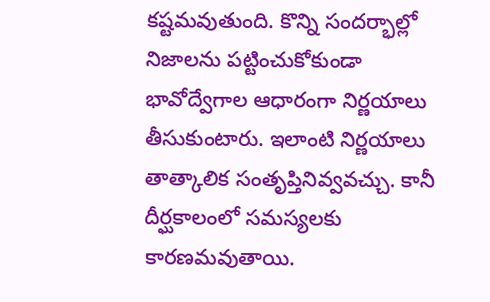కష్టమవుతుంది. కొన్ని సందర్భాల్లో నిజాలను పట్టించుకోకుండా భావోద్వేగాల ఆధారంగా నిర్ణయాలు తీసుకుంటారు. ఇలాంటి నిర్ణయాలు తాత్కాలిక సంతృప్తినివ్వవచ్చు. కానీ దీర్ఘకాలంలో సమస్యలకు కారణమవుతాయి.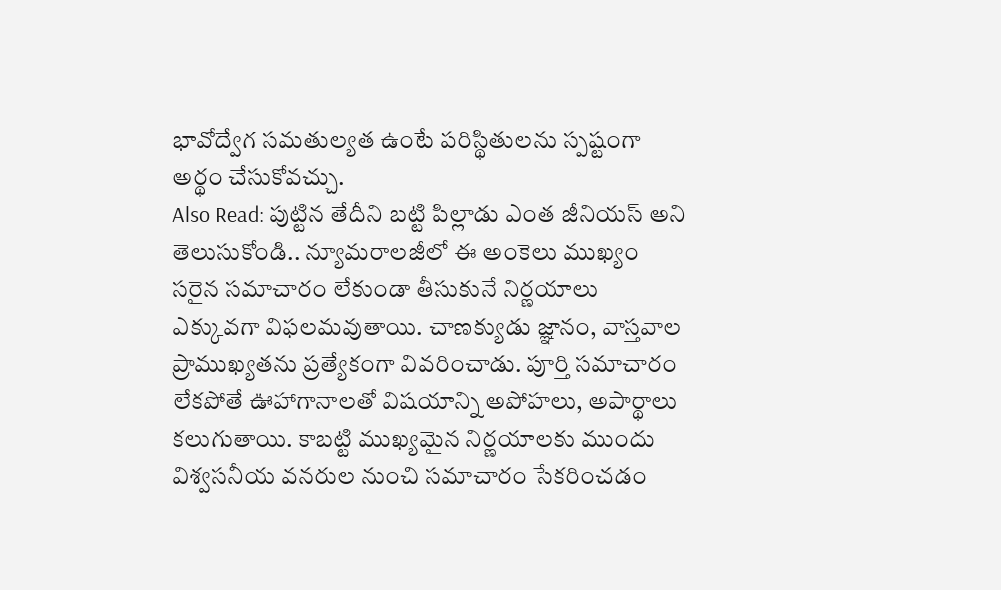భావోద్వేగ సమతుల్యత ఉంటే పరిస్థితులను స్పష్టంగా అర్థం చేసుకోవచ్చు.
Also Read: పుట్టిన తేదీని బట్టి పిల్లాడు ఎంత జీనియస్ అని తెలుసుకోండి.. న్యూమరాలజీలో ఈ అంకెలు ముఖ్యం
సరైన సమాచారం లేకుండా తీసుకునే నిర్ణయాలు ఎక్కువగా విఫలమవుతాయి. చాణక్యుడు జ్ఞానం, వాస్తవాల ప్రాముఖ్యతను ప్రత్యేకంగా వివరించాడు. పూర్తి సమాచారం లేకపోతే ఊహాగానాలతో విషయాన్ని అపోహలు, అపార్థాలు కలుగుతాయి. కాబట్టి ముఖ్యమైన నిర్ణయాలకు ముందు విశ్వసనీయ వనరుల నుంచి సమాచారం సేకరించడం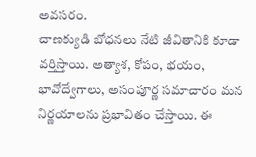అవసరం.
చాణక్యుడి బోధనలు నేటి జీవితానికి కూడా వర్తిస్తాయి. అత్యాశ, కోపం, భయం, భావోద్వేగాలు, అసంపూర్ణ సమాచారం మన నిర్ణయాలను ప్రభావితం చేస్తాయి. ఈ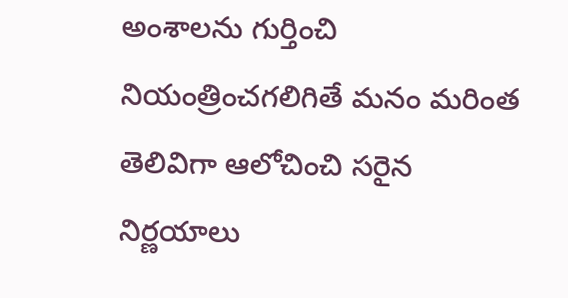అంశాలను గుర్తించి నియంత్రించగలిగితే మనం మరింత తెలివిగా ఆలోచించి సరైన నిర్ణయాలు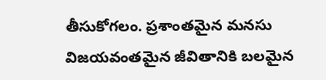తీసుకోగలం. ప్రశాంతమైన మనసు విజయవంతమైన జీవితానికి బలమైన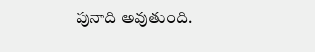పునాది అవుతుంది.